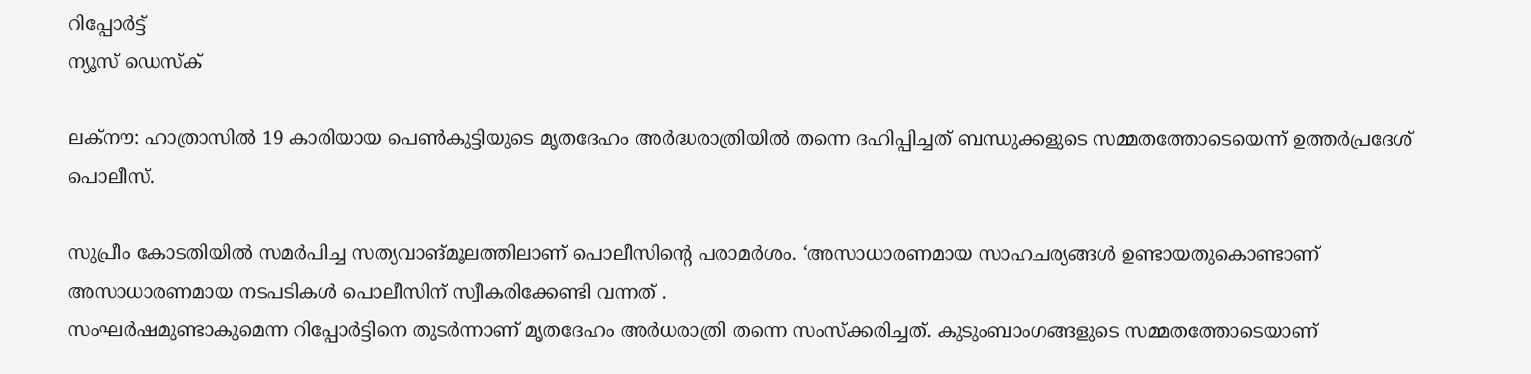റിപ്പോര്‍ട്ട്
ന്യൂസ് ഡെസ്ക്

ലക്നൗ: ഹാത്രാസിൽ 19 കാരിയായ പെൺകുട്ടിയുടെ മൃതദേഹം അർദ്ധരാത്രിയിൽ തന്നെ ദഹിപ്പിച്ചത് ബന്ധുക്കളുടെ സമ്മതത്തോടെയെന്ന് ഉത്തർപ്രദേശ് പൊലീസ്.

സുപ്രീം കോടതിയിൽ സമർപിച്ച സത്യവാങ്മൂലത്തിലാണ് പൊലീസിൻ്റെ പരാമർശം. ‘അസാധാരണമായ സാഹചര്യങ്ങള്‍ ഉണ്ടായതുകൊണ്ടാണ് അസാധാരണമായ നടപടികള്‍ പൊലീസിന് സ്വീകരിക്കേണ്ടി വന്നത് .
സംഘര്‍ഷമുണ്ടാകുമെന്ന റിപ്പോര്‍ട്ടിനെ തുടര്‍ന്നാണ് മൃതദേഹം അര്‍ധരാത്രി തന്നെ സംസ്‌ക്കരിച്ചത്. കുടുംബാംഗങ്ങളുടെ സമ്മതത്തോടെയാണ്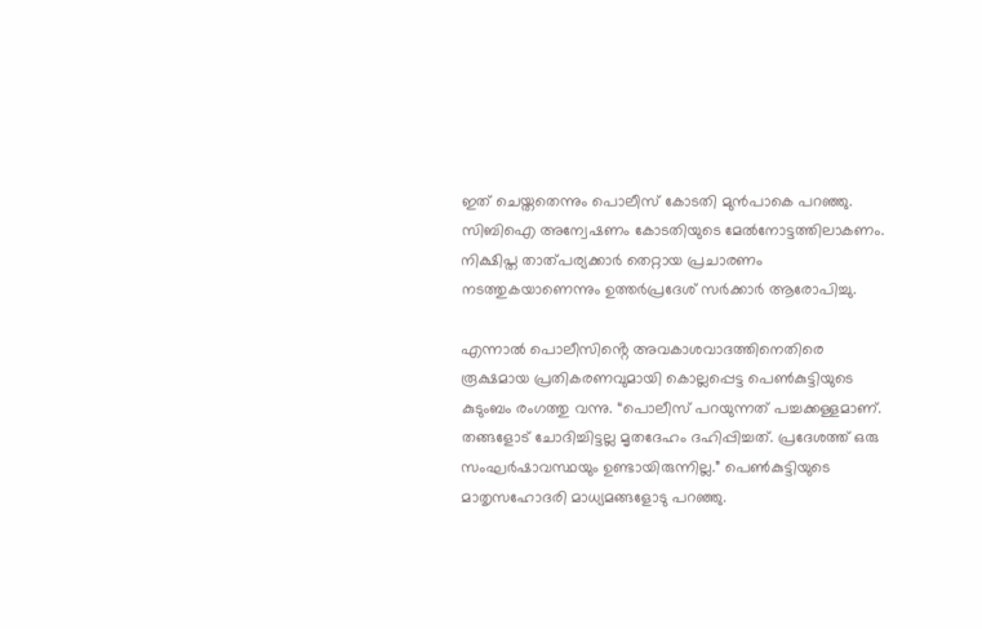ഇത് ചെയ്തതെന്നും പൊലീസ് കോടതി മുൻപാകെ പറഞ്ഞു. സിബിഐ അന്വേഷണം കോടതിയുടെ മേൽനോട്ടത്തിലാകണം. നിക്ഷിപ്ത താത്പര്യക്കാർ തെറ്റായ പ്രചാരണം നടത്തുകയാണെന്നും ഉത്തർപ്രദേശ് സർക്കാർ ആരോപിച്ചു.

എന്നാൽ പൊലീസിൻ്റെ അവകാശവാദത്തിനെതിരെ രൂക്ഷമായ പ്രതികരണവുമായി കൊല്ലപ്പെട്ട പെൺകുട്ടിയുടെ കുടുംബം രംഗത്തു വന്നു. “പൊലീസ് പറയുന്നത് പച്ചക്കള്ളമാണ്. തങ്ങളോട് ചോദിച്ചിട്ടല്ല മൃതദേഹം ദഹിപ്പിച്ചത്. പ്രദേശത്ത് ഒരു സംഘർഷാവസ്ഥയും ഉണ്ടായിരുന്നില്ല.” പെൺകുട്ടിയുടെ മാതൃസഹോദരി മാധ്യമങ്ങളോടു പറഞ്ഞു.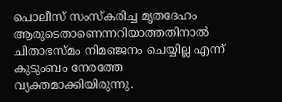പൊലീസ് സംസ്കരിച്ച മൃതദേഹം ആരുടെതാണെന്നറിയാത്തതിനാൽ ചിതാഭസ്മം നിമഞ്ജനം ചെയ്യില്ല എന്ന് കുടുംബം നേരത്തേ വ്യക്തമാക്കിയിരുന്നു.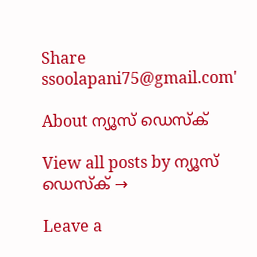Share
ssoolapani75@gmail.com'

About ന്യൂസ് ഡെസ്ക്

View all posts by ന്യൂസ് ഡെസ്ക് →

Leave a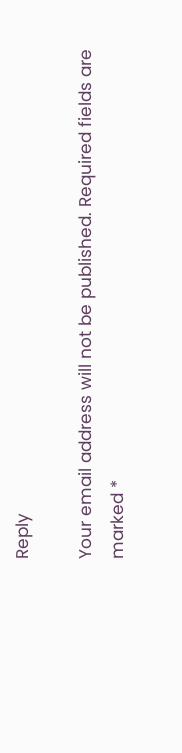Reply

Your email address will not be published. Required fields are marked *